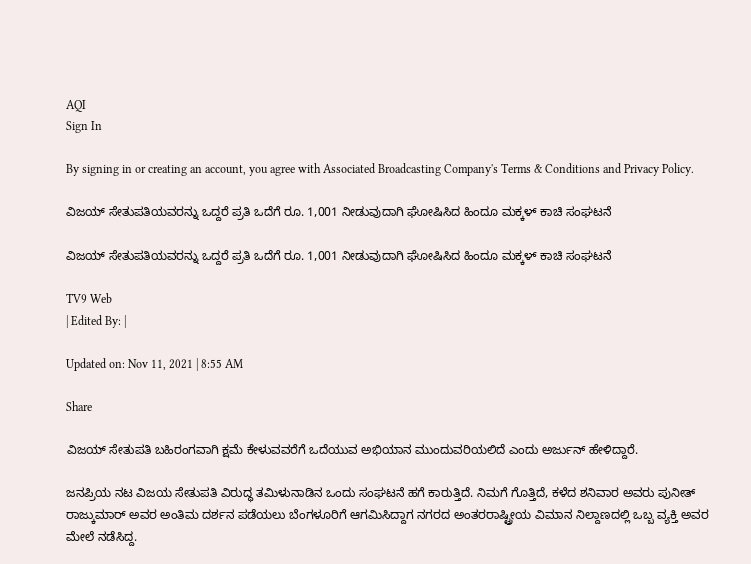AQI
Sign In

By signing in or creating an account, you agree with Associated Broadcasting Company's Terms & Conditions and Privacy Policy.

ವಿಜಯ್ ಸೇತುಪತಿಯವರನ್ನು ಒದ್ದರೆ ಪ್ರತಿ ಒದೆಗೆ ರೂ. 1,001 ನೀಡುವುದಾಗಿ ಘೋಷಿಸಿದ ಹಿಂದೂ ಮಕ್ಕಳ್ ಕಾಚಿ ಸಂಘಟನೆ

ವಿಜಯ್ ಸೇತುಪತಿಯವರನ್ನು ಒದ್ದರೆ ಪ್ರತಿ ಒದೆಗೆ ರೂ. 1,001 ನೀಡುವುದಾಗಿ ಘೋಷಿಸಿದ ಹಿಂದೂ ಮಕ್ಕಳ್ ಕಾಚಿ ಸಂಘಟನೆ

TV9 Web
| Edited By: |

Updated on: Nov 11, 2021 | 8:55 AM

Share

ವಿಜಯ್ ಸೇತುಪತಿ ಬಹಿರಂಗವಾಗಿ ಕ್ಷಮೆ ಕೇಳುವವರೆಗೆ ಒದೆಯುವ ಅಭಿಯಾನ ಮುಂದುವರಿಯಲಿದೆ ಎಂದು ಅರ್ಜುನ್ ಹೇಳಿದ್ದಾರೆ.

ಜನಪ್ರಿಯ ನಟ ವಿಜಯ ಸೇತುಪತಿ ವಿರುದ್ಧ ತಮಿಳುನಾಡಿನ ಒಂದು ಸಂಘಟನೆ ಹಗೆ ಕಾರುತ್ತಿದೆ. ನಿಮಗೆ ಗೊತ್ತಿದೆ, ಕಳೆದ ಶನಿವಾರ ಅವರು ಪುನೀತ್ ರಾಜ್ಕುಮಾರ್ ಅವರ ಅಂತಿಮ ದರ್ಶನ ಪಡೆಯಲು ಬೆಂಗಳೂರಿಗೆ ಆಗಮಿಸಿದ್ದಾಗ ನಗರದ ಅಂತರರಾಷ್ಟ್ರೀಯ ವಿಮಾನ ನಿಲ್ದಾಣದಲ್ಲಿ ಒಬ್ಬ ವ್ಯಕ್ತಿ ಅವರ ಮೇಲೆ ನಡೆಸಿದ್ದ.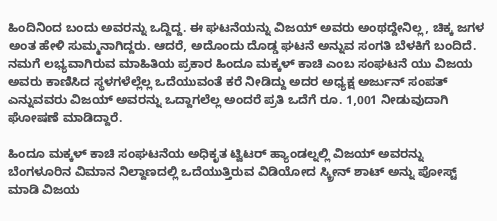ಹಿಂದಿನಿಂದ ಬಂದು ಅವರನ್ನು ಒದ್ದಿದ್ದ. ಈ ಘಟನೆಯನ್ನು ವಿಜಯ್ ಅವರು ಅಂಥದ್ದೇನಿಲ್ಲ, ಚಿಕ್ಕ ಜಗಳ ಅಂತ ಹೇಳಿ ಸುಮ್ಮನಾಗಿದ್ದರು. ಆದರೆ, ಅದೊಂದು ದೊಡ್ಡ ಘಟನೆ ಅನ್ನುವ ಸಂಗತಿ ಬೆಳಕಿಗೆ ಬಂದಿದೆ. ನಮಗೆ ಲಭ್ಯವಾಗಿರುವ ಮಾಹಿತಿಯ ಪ್ರಕಾರ ಹಿಂದೂ ಮಕ್ಕಳ್ ಕಾಚಿ ಎಂಬ ಸಂಘಟನೆ ಯು ವಿಜಯ ಅವರು ಕಾಣಿಸಿದ ಸ್ಥಳಗಳೆಲ್ಲೆಲ್ಲ ಒದೆಯುವಂತೆ ಕರೆ ನೀಡಿದ್ದು ಅದರ ಅಧ್ಯಕ್ಷ ಅರ್ಜುನ್ ಸಂಪತ್ ಎನ್ನುವವರು ವಿಜಯ್ ಅವರನ್ನು ಒದ್ದಾಗಲೆಲ್ಲ ಅಂದರೆ ಪ್ರತಿ ಒದೆಗೆ ರೂ. 1,001 ನೀಡುವುದಾಗಿ ಘೋಷಣೆ ಮಾಡಿದ್ದಾರೆ.

ಹಿಂದೂ ಮಕ್ಕಳ್ ಕಾಚಿ ಸಂಘಟನೆಯ ಅಧಿಕೃತ ಟ್ವಿಟರ್ ಹ್ಯಾಂಡಲ್ನಲ್ಲಿ ವಿಜಯ್ ಅವರನ್ನು ಬೆಂಗಳೂರಿನ ವಿಮಾನ ನಿಲ್ದಾಣದಲ್ಲಿ ಒದೆಯುತ್ತಿರುವ ವಿಡಿಯೋದ ಸ್ಕ್ರೀನ್ ಶಾಟ್ ಅನ್ನು ಪೋಸ್ಟ್ ಮಾಡಿ ವಿಜಯ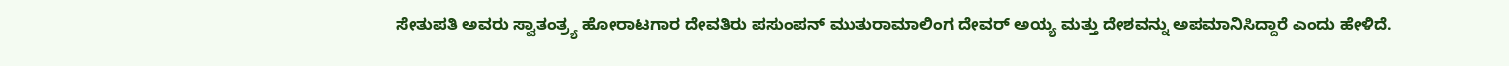ಸೇತುಪತಿ ಅವರು ಸ್ವಾತಂತ್ರ್ಯ ಹೋರಾಟಗಾರ ದೇವತಿರು ಪಸುಂಪನ್ ಮುತುರಾಮಾಲಿಂಗ ದೇವರ್ ಅಯ್ಯ ಮತ್ತು ದೇಶವನ್ನು ಅಪಮಾನಿಸಿದ್ದಾರೆ ಎಂದು ಹೇಳಿದೆ.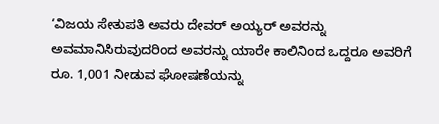‘ವಿಜಯ ಸೇತುಪತಿ ಅವರು ದೇವರ್ ಅಯ್ಯರ್ ಅವರನ್ನು ಅವಮಾನಿಸಿರುವುದರಿಂದ ಅವರನ್ನು ಯಾರೇ ಕಾಲಿನಿಂದ ಒದ್ದರೂ ಅವರಿಗೆ ರೂ. 1,001 ನೀಡುವ ಘೋಷಣೆಯನ್ನು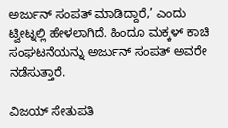ಅರ್ಜುನ್ ಸಂಪತ್ ಮಾಡಿದ್ದಾರೆ,’ ಎಂದು ಟ್ವೀಟ್ನಲ್ಲಿ ಹೇಳಲಾಗಿದೆ. ಹಿಂದೂ ಮಕ್ಕಳ್ ಕಾಚಿ ಸಂಘಟನೆಯನ್ನು ಅರ್ಜುನ್ ಸಂಪತ್ ಅವರೇ ನಡೆಸುತ್ತಾರೆ.

ವಿಜಯ್ ಸೇತುಪತಿ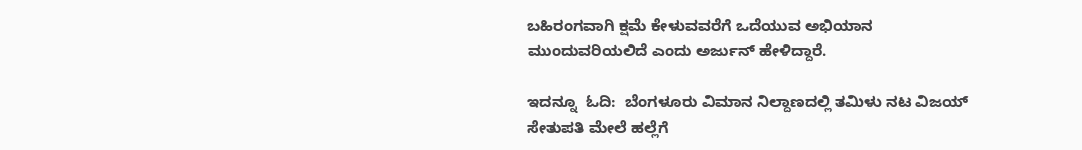ಬಹಿರಂಗವಾಗಿ ಕ್ಷಮೆ ಕೇಳುವವರೆಗೆ ಒದೆಯುವ ಅಭಿಯಾನ ಮುಂದುವರಿಯಲಿದೆ ಎಂದು ಅರ್ಜುನ್ ಹೇಳಿದ್ದಾರೆ.

ಇದನ್ನೂ  ಓದಿ:  ಬೆಂಗಳೂರು ವಿಮಾನ ನಿಲ್ದಾಣದಲ್ಲಿ ತಮಿಳು ನಟ ವಿಜಯ್ ಸೇತುಪತಿ ಮೇಲೆ ಹಲ್ಲೆಗೆ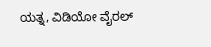ಯತ್ನ, ವಿಡಿಯೋ ವೈರಲ್